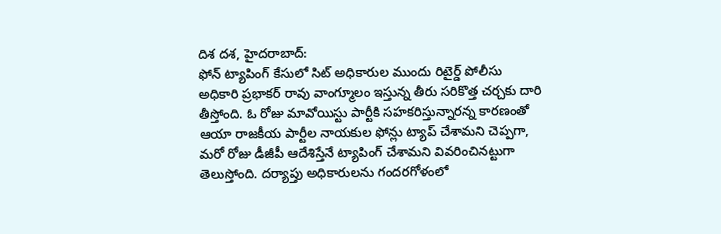దిశ దశ, హైదరాబాద్:
ఫోన్ ట్యాపింగ్ కేసులో సిట్ అధికారుల ముందు రిటైర్డ్ పోలీసు అధికారి ప్రభాకర్ రావు వాంగ్మూలం ఇస్తున్న తీరు సరికొత్త చర్చకు దారి తీస్తోంది. ఓ రోజు మావోయిస్టు పార్టీకి సహకరిస్తున్నారన్న కారణంతో ఆయా రాజకీయ పార్టీల నాయకుల ఫోన్లు ట్యాప్ చేశామని చెప్పగా, మరో రోజు డీజీపీ ఆదేశిస్తేనే ట్యాపింగ్ చేశామని వివరించినట్టుగా తెలుస్తోంది. దర్యాప్తు అధికారులను గందరగోళంలో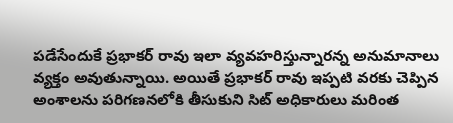పడేసేందుకే ప్రభాకర్ రావు ఇలా వ్యవహరిస్తున్నారన్న అనుమానాలు వ్యక్తం అవుతున్నాయి. అయితే ప్రభాకర్ రావు ఇప్పటి వరకు చెప్పిన అంశాలను పరిగణనలోకి తీసుకుని సిట్ అధికారులు మరింత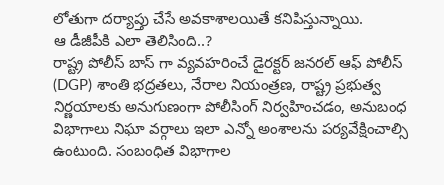లోతుగా దర్యాప్తు చేసే అవకాశాలయితే కనిపిస్తున్నాయి.
ఆ డీజీపీకి ఎలా తెలిసింది..?
రాష్ట్ర పోలీస్ బాస్ గా వ్యవహరించే డైరక్టర్ జనరల్ ఆఫ్ పోలీస్ (DGP) శాంతి భద్రతలు, నేరాల నియంత్రణ, రాష్ట్ర ప్రభుత్వ నిర్ణయాలకు అనుగుణంగా పోలీసింగ్ నిర్వహించడం, అనుబంధ విభాగాలు నిఘా వర్గాలు ఇలా ఎన్నో అంశాలను పర్యవేక్షించాల్సి ఉంటుంది. సంబంధిత విభాగాల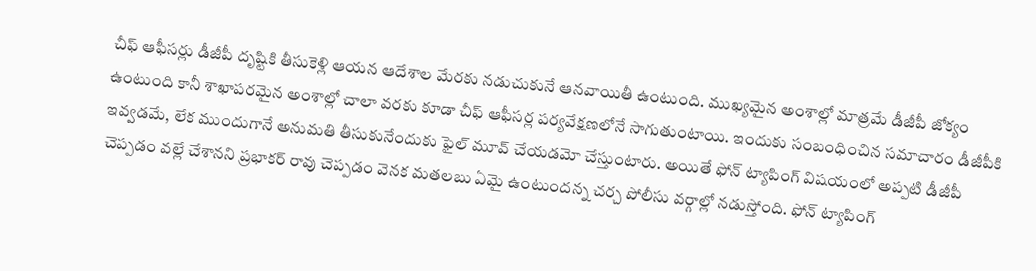చీఫ్ ఆఫీసర్లు డీజీపీ దృష్టికి తీసుకెళ్లి ఆయన ఆదేశాల మేరకు నడుచుకునే ఆనవాయితీ ఉంటుంది. ముఖ్యమైన అంశాల్లో మాత్రమే డీజీపీ జోక్యం ఉంటుంది కానీ శాఖాపరమైన అంశాల్లో చాలా వరకు కూడా చీఫ్ ఆఫీసర్ల పర్యవేక్షణలోనే సాగుతుంటాయి. ఇందుకు సంబంధించిన సమాచారం డీజీపీకి ఇవ్వడమే, లేక ముందుగానే అనుమతి తీసుకునేందుకు ఫైల్ మూవ్ చేయడమో చేస్తుంటారు. అయితే ఫోన్ ట్యాపింగ్ విషయంలో అప్పటి డీజీపీ చెప్పడం వల్లే చేశానని ప్రభాకర్ రావు చెప్పడం వెనక మతలబు ఏమై ఉంటుందన్న చర్చ పోలీసు వర్గాల్లో నడుస్తోంది. ఫోన్ ట్యాపింగ్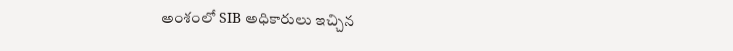అంశంలో SIB అధికారులు ఇచ్చిన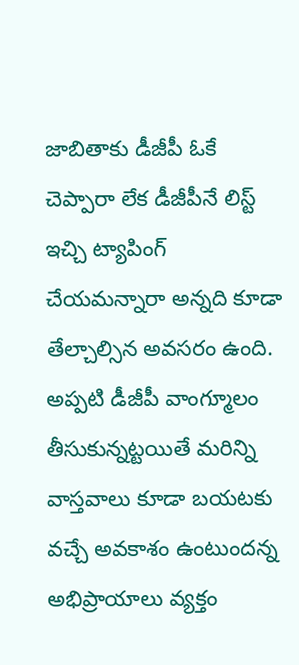జాబితాకు డీజీపీ ఓకే చెప్పారా లేక డీజీపీనే లిస్ట్ ఇచ్చి ట్యాపింగ్ చేయమన్నారా అన్నది కూడా తేల్చాల్సిన అవసరం ఉంది. అప్పటి డీజీపీ వాంగ్మూలం తీసుకున్నట్టయితే మరిన్ని వాస్తవాలు కూడా బయటకు వచ్చే అవకాశం ఉంటుందన్న అభిప్రాయాలు వ్యక్తం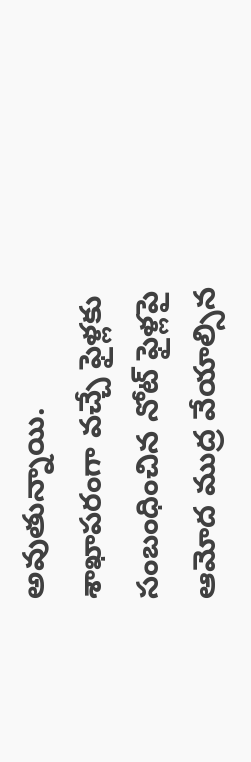అవుతున్నాయి. శాఖాపరంగా వచ్చే ఫైళ్లకు సంబంధించిన నోట్ ఫైళ్లపై ఆమోద ముద్ర వేయాల్సిన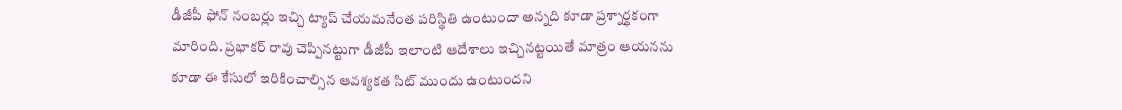డీజీపీ ఫోన్ నంబర్లు ఇచ్చి ట్యాప్ చేయమనేంత పరిస్థితి ఉంటుందా అన్నది కూడా ప్రశ్నార్థకంగా మారింది. ప్రభాకర్ రావు చెప్పినట్టుగా డీజీపీ ఇలాంటి ఆదేశాలు ఇచ్చినట్టయితే మాత్రం ఆయనను కూడా ఈ కేసులో ఇరికించాల్సిన ఆవశ్యకత సిట్ ముందు ఉంటుందని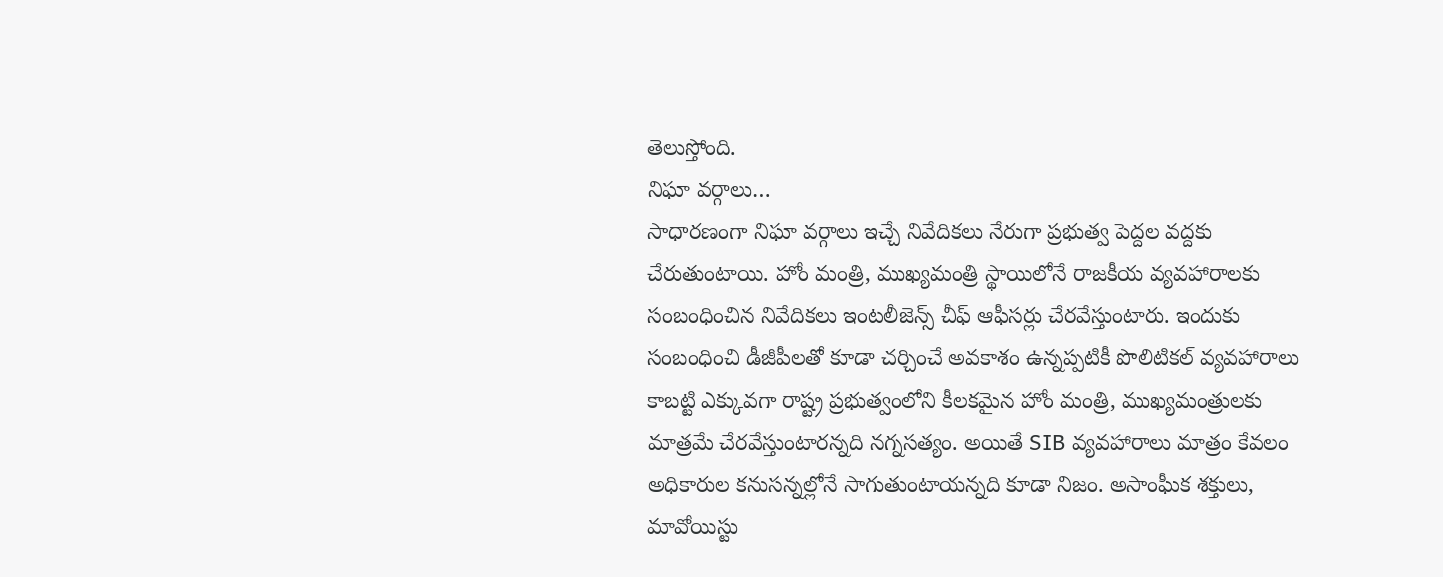తెలుస్తోంది.
నిఘా వర్గాలు…
సాధారణంగా నిఘా వర్గాలు ఇచ్చే నివేదికలు నేరుగా ప్రభుత్వ పెద్దల వద్దకు చేరుతుంటాయి. హోం మంత్రి, ముఖ్యమంత్రి స్థాయిలోనే రాజకీయ వ్యవహారాలకు సంబంధించిన నివేదికలు ఇంటలీజెన్స్ చీఫ్ ఆఫీసర్లు చేరవేస్తుంటారు. ఇందుకు సంబంధించి డీజీపీలతో కూడా చర్చించే అవకాశం ఉన్నప్పటికీ పొలిటికల్ వ్యవహారాలు కాబట్టి ఎక్కువగా రాష్ట్ర ప్రభుత్వంలోని కీలకమైన హోం మంత్రి, ముఖ్యమంత్రులకు మాత్రమే చేరవేస్తుంటారన్నది నగ్నసత్యం. అయితే SIB వ్యవహారాలు మాత్రం కేవలం అధికారుల కనుసన్నల్లోనే సాగుతుంటాయన్నది కూడా నిజం. అసాంఘీక శక్తులు, మావోయిస్టు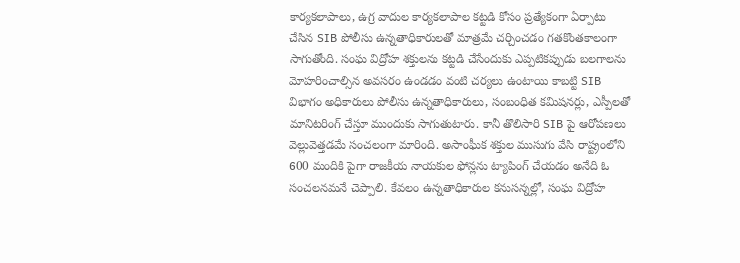కార్యకలాపాలు, ఉగ్ర వాదుల కార్యకలాపాల కట్టడి కోసం ప్రత్యేకంగా ఏర్పాటు చేసిన SIB పోలీసు ఉన్నతాధికారులతో మాత్రమే చర్చించడం గతకొంతకాలంగా సాగుతోంది. సంఘ విద్రోహ శక్తులను కట్టడి చేసేందుకు ఎప్పటికప్పుడు బలగాలను మోహరించాల్సిన అవసరం ఉండడం వంటి చర్యలు ఉంటాయి కాబట్టి SIB విభాగం అధికారులు పోలీసు ఉన్నతాధికారులు, సంబంధిత కమిషనర్లు, ఎస్పీలతో మానిటరింగ్ చేస్తూ ముందుకు సాగుతుటారు. కానీ తొలిసారి SIB పై ఆరోపణలు వెల్లువెత్తడమే సంచలంగా మారింది. అసాంఘీక శక్తుల ముసుగు వేసి రాష్ట్రంలోని 600 మందికి పైగా రాజకీయ నాయకుల ఫోన్లను ట్యాపింగ్ చేయడం అనేది ఓ సంచలనమనే చెప్పాలి. కేవలం ఉన్నతాధికారుల కనుసన్నల్లో, సంఘ విద్రోహ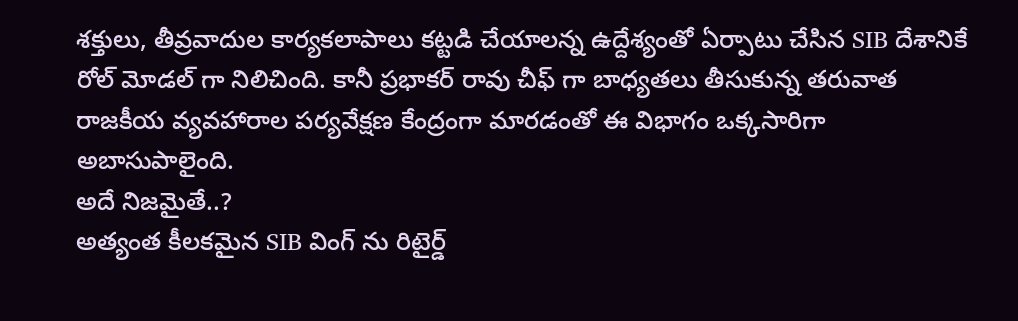శక్తులు, తీవ్రవాదుల కార్యకలాపాలు కట్టడి చేయాలన్న ఉద్దేశ్యంతో ఏర్పాటు చేసిన SIB దేశానికే రోల్ మోడల్ గా నిలిచింది. కానీ ప్రభాకర్ రావు చీఫ్ గా బాధ్యతలు తీసుకున్న తరువాత రాజకీయ వ్యవహారాల పర్యవేక్షణ కేంద్రంగా మారడంతో ఈ విభాగం ఒక్కసారిగా అబాసుపాలైంది.
అదే నిజమైతే..?
అత్యంత కీలకమైన SIB వింగ్ ను రిటైర్డ్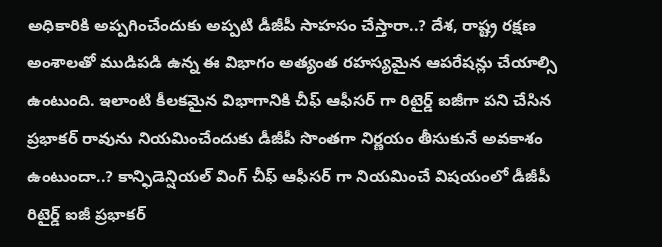అధికారికి అప్పగించేందుకు అప్పటి డీజీపీ సాహసం చేస్తారా..? దేశ, రాష్ట్ర రక్షణ అంశాలతో ముడిపడి ఉన్న ఈ విభాగం అత్యంత రహస్యమైన ఆపరేషన్లు చేయాల్సి ఉంటుంది. ఇలాంటి కీలకమైన విభాగానికి చీఫ్ ఆఫీసర్ గా రిటైర్డ్ ఐజీగా పని చేసిన ప్రభాకర్ రావును నియమించేందుకు డీజీపీ సొంతగా నిర్ణయం తీసుకునే అవకాశం ఉంటుందా..? కాన్ఫిడెన్షియల్ వింగ్ చీఫ్ ఆఫీసర్ గా నియమించే విషయంలో డీజీపీ రిటైర్డ్ ఐజీ ప్రభాకర్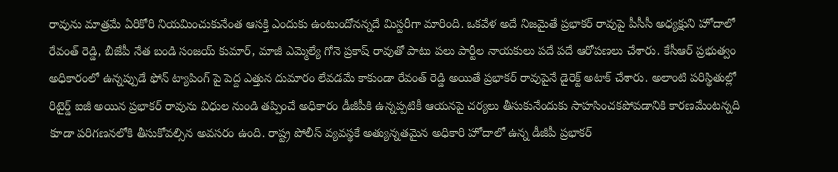రావును మాత్రమే ఏరికోరి నియమించుకునేంత ఆసక్తి ఎందుకు ఉంటుందోనన్నదే మిస్టరీగా మారింది. ఒకవేళ అదే నిజమైతే ప్రభాకర్ రావుపై పీసీసీ అధ్యక్షుని హోదాలో రేవంత్ రెడ్డి, బీజేపీ నేత బండి సంజయ్ కుమార్, మాజీ ఎమ్మెల్యే గోనె ప్రకాష్ రావుతో పాటు పలు పార్టీల నాయకులు పదే పదే ఆరోపణలు చేశారు. కేసీఆర్ ప్రభుత్వం అధికారంలో ఉన్నప్పుడే ఫోన్ ట్యాపింగ్ పై పెద్ద ఎత్తున దుమారం లేవడమే కాకుండా రేవంత్ రెడ్డి అయితే ప్రభాకర్ రావుపైనే డైరెక్ట్ అటాక్ చేశారు. అలాంటి పరిస్థితుల్లో రిటైర్డ్ ఐజీ అయిన ప్రభాకర్ రావును విధుల నుండి తప్పించే అధికారం డీజీపీకి ఉన్నప్పటికీ ఆయనపై చర్యలు తీసుకునేందుకు సాహసించకపోవడానికి కారణమేంటన్నది కూడా పరిగణనలోకి తీసుకోవల్సిన అవసరం ఉంది. రాష్ట్ర పోలీస్ వ్యవస్థకే అత్యున్నతమైన అధికారి హోదాలో ఉన్న డీజీపీ ప్రభాకర్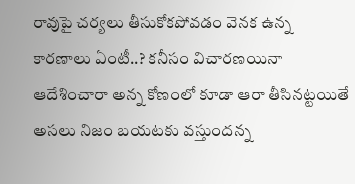రావుపై చర్యలు తీసుకోకపోవడం వెనక ఉన్న కారణాలు ఏంటీ..? కనీసం విచారణయినా ఆదేశించారా అన్న కోణంలో కూడా ఆరా తీసినట్టయితే అసలు నిజం బయటకు వస్తుందన్న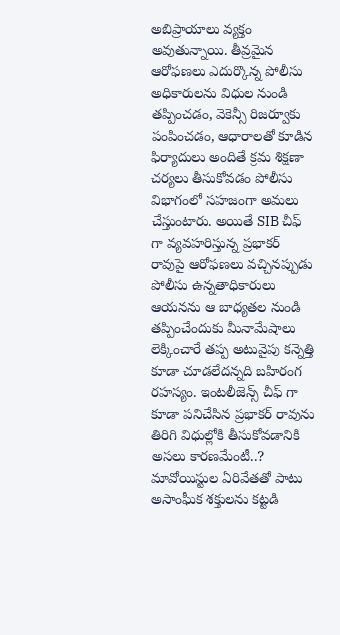అబిప్రాయాలు వ్యక్తం అవుతున్నాయి. తీవ్రమైన ఆరోఫణలు ఎదుర్కొన్న పోలీసు అధికారులను విధుల నుండి తప్పించడం, వెకెన్సీ రిజర్వూకు పంపించడం, ఆధారాలతో కూడిన ఫిర్యాదులు అందితే క్రమ శిక్షణా చర్యలు తీసుకోవడం పోలీసు విభాగంలో సహజంగా అమలు చేస్తుంటారు. అయితే SIB చీఫ్ గా వ్యవహరిస్తున్న ప్రభాకర్ రావుపై ఆరోఫణలు వచ్చినప్పుడు పోలీసు ఉన్నతాధికారులు ఆయనను ఆ బాధ్యతల నుండి తప్పించేందుకు మీనామేషాలు లెక్కించారే తప్ప అటువైపు కన్నెత్తి కూడా చూడలేదన్నది బహిరంగ రహస్యం. ఇంటలీజెన్స్ చీఫ్ గా కూడా పనిచేసిన ప్రభాకర్ రావును తిరిగి విధుల్లోకి తీసుకోవడానికి అసలు కారణమేంటీ..? మావోయిస్టుల ఏరివేతతో పాటు అసాంఘీక శక్తులను కట్టడి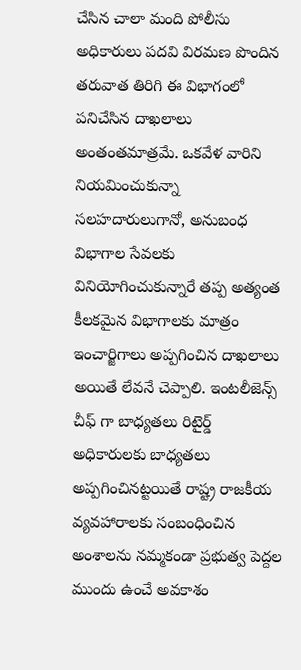చేసిన చాలా మంది పోలీసు అధికారులు పదవి విరమణ పొందిన తరువాత తిరిగి ఈ విభాగంలో పనిచేసిన దాఖలాలు అంతంతమాత్రమే. ఒకవేళ వారిని నియమించుకున్నా సలహదారులుగానో, అనుబంధ విభాగాల సేవలకు వినియోగించుకున్నారే తప్ప అత్యంత కీలకమైన విభాగాలకు మాత్రం ఇంచార్జిగాలు అప్పగించిన దాఖలాలు అయితే లేవనే చెప్పాలి. ఇంటలీజెన్స్ చీఫ్ గా బాధ్యతలు రిటైర్డ్ అధికారులకు బాధ్యతలు అప్పగించినట్టయితే రాష్ట్ర రాజకీయ వ్యవహారాలకు సంబంధించిన అంశాలను నమ్మకండా ప్రభుత్వ పెద్దల ముందు ఉంచే అవకాశం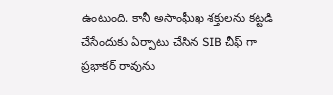ఉంటుంది. కానీ అసాంఘీఖ శక్తులను కట్టడి చేసేందుకు ఏర్పాటు చేసిన SIB చీఫ్ గా ప్రభాకర్ రావును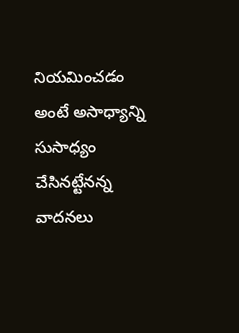నియమించడం అంటే అసాధ్యాన్ని సుసాధ్యం చేసినట్టేనన్న వాదనలు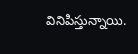వినిపిస్తున్నాయి.